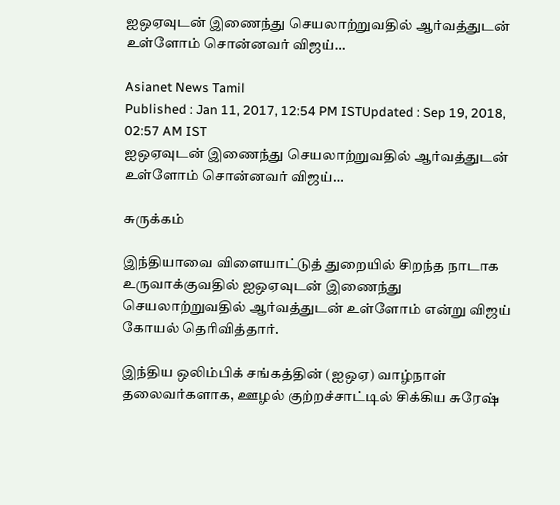ஐஒஏவுடன் இணைந்து செயலாற்றுவதில் ஆர்வத்துடன் உள்ளோம் சொன்னவர் விஜய்…

Asianet News Tamil
Published : Jan 11, 2017, 12:54 PM ISTUpdated : Sep 19, 2018, 02:57 AM IST
ஐஒஏவுடன் இணைந்து செயலாற்றுவதில் ஆர்வத்துடன் உள்ளோம் சொன்னவர் விஜய்…

சுருக்கம்

இந்தியாவை விளையாட்டுத் துறையில் சிறந்த நாடாக உருவாக்குவதில் ஐஒஏவுடன் இணைந்து செயலாற்றுவதில் ஆர்வத்துடன் உள்ளோம் என்று விஜய் கோயல் தெரிவித்தார்.

இந்திய ஒலிம்பிக் சங்கத்தின் (ஐஒஏ) வாழ்நாள் தலைவர்களாக, ஊழல் குற்றச்சாட்டில் சிக்கிய சுரேஷ்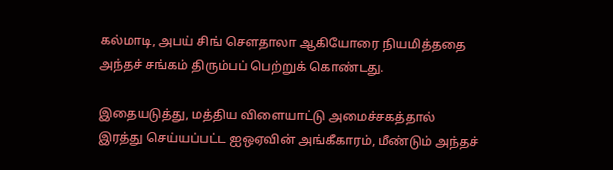கல்மாடி, அபய் சிங் செளதாலா ஆகியோரை நியமித்ததை அந்தச் சங்கம் திரும்பப் பெற்றுக் கொண்டது.

இதையடுத்து, மத்திய விளையாட்டு அமைச்சகத்தால் இரத்து செய்யப்பட்ட ஐஒஏவின் அங்கீகாரம், மீண்டும் அந்தச்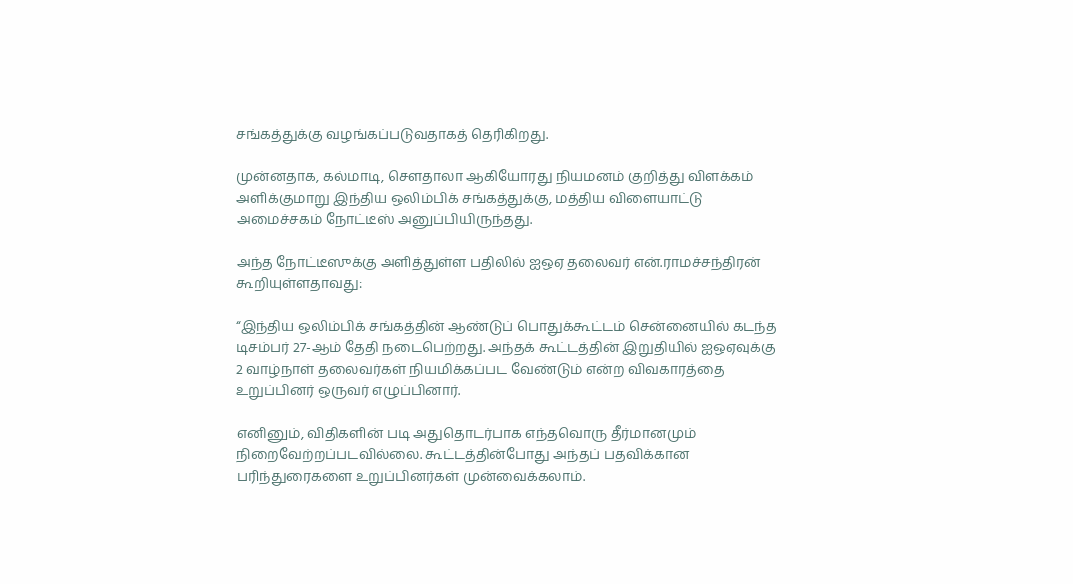சங்கத்துக்கு வழங்கப்படுவதாகத் தெரிகிறது.

முன்னதாக, கல்மாடி, செளதாலா ஆகியோரது நியமனம் குறித்து விளக்கம் அளிக்குமாறு இந்திய ஒலிம்பிக் சங்கத்துக்கு, மத்திய விளையாட்டு அமைச்சகம் நோட்டீஸ் அனுப்பியிருந்தது.

அந்த நோட்டீஸுக்கு அளித்துள்ள பதிலில் ஐஒஏ தலைவர் என்.ராமச்சந்திரன் கூறியுள்ளதாவது:

“இந்திய ஒலிம்பிக் சங்கத்தின் ஆண்டுப் பொதுக்கூட்டம் சென்னையில் கடந்த டிசம்பர் 27-ஆம் தேதி நடைபெற்றது. அந்தக் கூட்டத்தின் இறுதியில் ஐஒஏவுக்கு 2 வாழ்நாள் தலைவர்கள் நியமிக்கப்பட வேண்டும் என்ற விவகாரத்தை உறுப்பினர் ஒருவர் எழுப்பினார்.

எனினும், விதிகளின் படி அதுதொடர்பாக எந்தவொரு தீர்மானமும் நிறைவேற்றப்படவில்லை. கூட்டத்தின்போது அந்தப் பதவிக்கான பரிந்துரைகளை உறுப்பினர்கள் முன்வைக்கலாம்.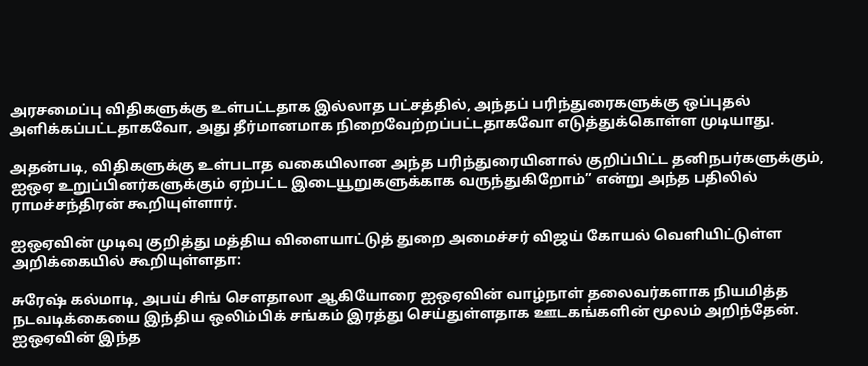அரசமைப்பு விதிகளுக்கு உள்பட்டதாக இல்லாத பட்சத்தில், அந்தப் பரிந்துரைகளுக்கு ஒப்புதல் அளிக்கப்பட்டதாகவோ, அது தீர்மானமாக நிறைவேற்றப்பட்டதாகவோ எடுத்துக்கொள்ள முடியாது.

அதன்படி, விதிகளுக்கு உள்படாத வகையிலான அந்த பரிந்துரையினால் குறிப்பிட்ட தனிநபர்களுக்கும், ஐஒஏ உறுப்பினர்களுக்கும் ஏற்பட்ட இடையூறுகளுக்காக வருந்துகிறோம்” என்று அந்த பதிலில் ராமச்சந்திரன் கூறியுள்ளார்.

ஐஒஏவின் முடிவு குறித்து மத்திய விளையாட்டுத் துறை அமைச்சர் விஜய் கோயல் வெளியிட்டுள்ள அறிக்கையில் கூறியுள்ளதா:

சுரேஷ் கல்மாடி, அபய் சிங் செளதாலா ஆகியோரை ஐஒஏவின் வாழ்நாள் தலைவர்களாக நியமித்த நடவடிக்கையை இந்திய ஒலிம்பிக் சங்கம் இரத்து செய்துள்ளதாக ஊடகங்களின் மூலம் அறிந்தேன். ஐஒஏவின் இந்த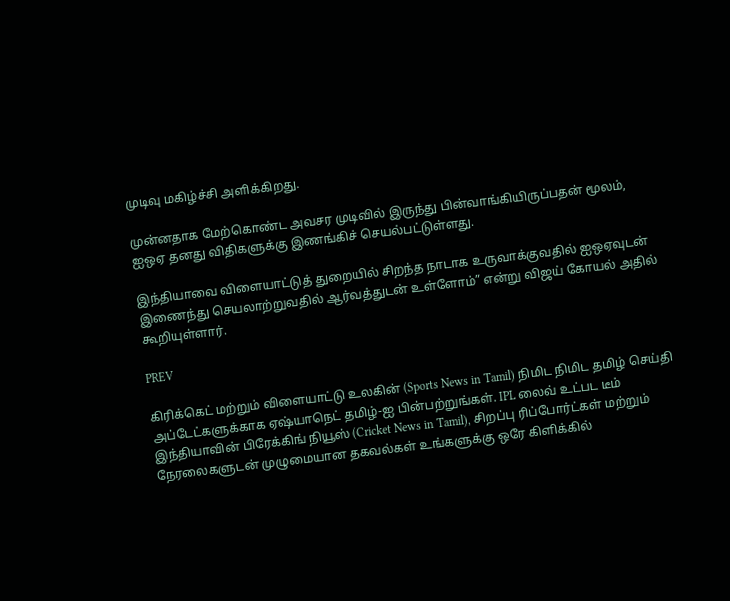முடிவு மகிழ்ச்சி அளிக்கிறது.

முன்னதாக மேற்கொண்ட அவசர முடிவில் இருந்து பின்வாங்கியிருப்பதன் மூலம், ஐஒஏ தனது விதிகளுக்கு இணங்கிச் செயல்பட்டுள்ளது.

இந்தியாவை விளையாட்டுத் துறையில் சிறந்த நாடாக உருவாக்குவதில் ஐஒஏவுடன் இணைந்து செயலாற்றுவதில் ஆர்வத்துடன் உள்ளோம்” என்று விஜய் கோயல் அதில் கூறியுள்ளார்.

PREV

கிரிக்கெட் மற்றும் விளையாட்டு உலகின் (Sports News in Tamil) நிமிட நிமிட தமிழ் செய்தி அப்டேட்களுக்காக ஏஷ்யாநெட் தமிழ்-ஐ பின்பற்றுங்கள். IPL லைவ் உட்பட டீம் இந்தியாவின் பிரேக்கிங் நியூஸ் (Cricket News in Tamil), சிறப்பு ரிப்போர்ட்கள் மற்றும் நேரலைகளுடன் முழுமையான தகவல்கள் உங்களுக்கு ஒரே கிளிக்கில்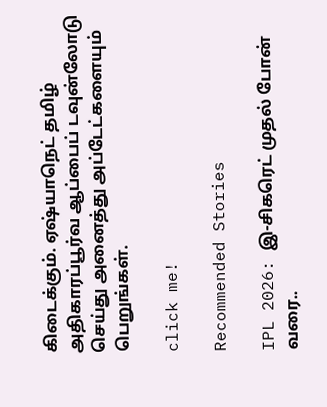கிடைக்கும். ஏஷ்யாநெட் தமிழ் அதிகாரப்பூர்வ ஆப்பைப் டவுன்லோடு செய்து அனைத்து அப்டேட்களையும் பெறுங்கள்.

click me!

Recommended Stories

IPL 2026: இ-சிகரெட் முதல் போன் வரை..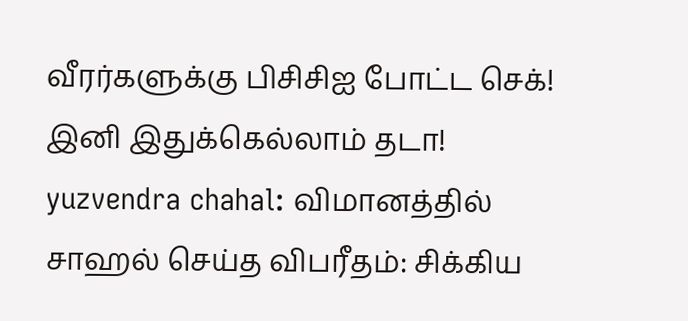வீரர்களுக்கு பிசிசிஐ போட்ட செக்! இனி இதுக்கெல்லாம் தடா!
yuzvendra chahal: விமானத்தில் சாஹல் செய்த விபரீதம்: சிக்கிய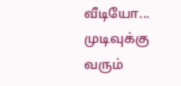வீடியோ... முடிவுக்கு வரும்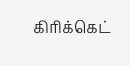கிரிக்கெட்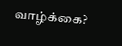வாழ்க்கை?